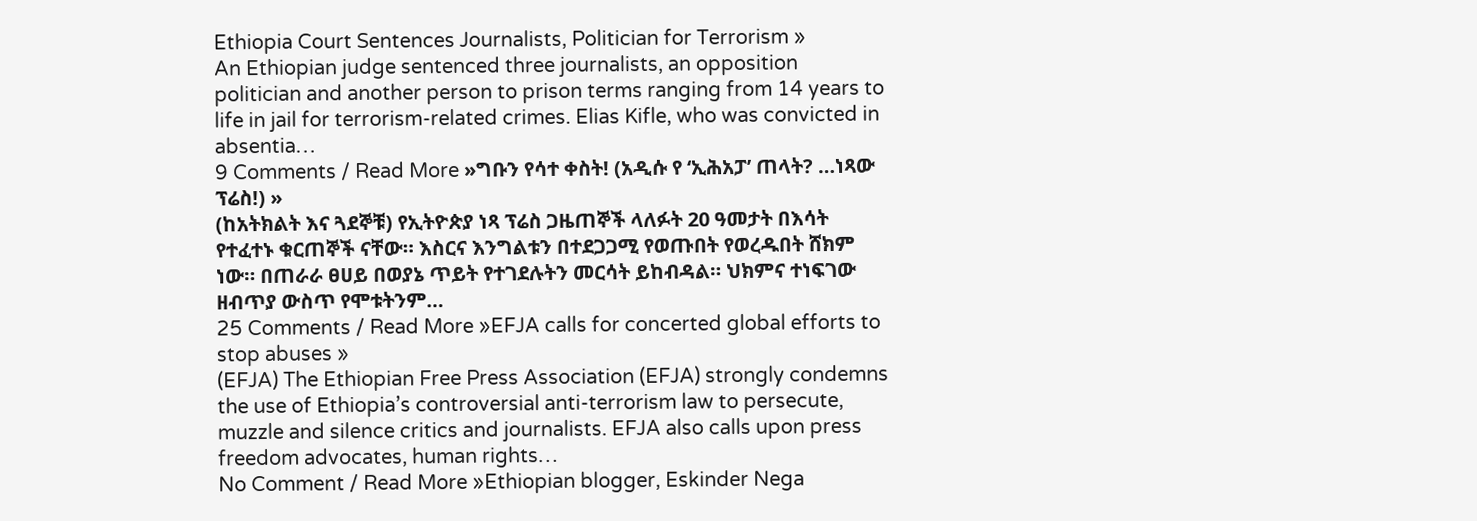Ethiopia Court Sentences Journalists, Politician for Terrorism »
An Ethiopian judge sentenced three journalists, an opposition politician and another person to prison terms ranging from 14 years to life in jail for terrorism-related crimes. Elias Kifle, who was convicted in absentia…
9 Comments / Read More »ግቡን የሳተ ቀስት! (አዲሱ የ ‘ኢሕአፓ’ ጠላት? …ነጻው ፕሬስ!) »
(ከአትክልት እና ጓደኞቹ) የኢትዮጵያ ነጻ ፕሬስ ጋዜጠኞች ላለፉት 20 ዓመታት በእሳት የተፈተኑ ቁርጠኞች ናቸው። እስርና እንግልቱን በተደጋጋሚ የወጡበት የወረዱበት ሸክም ነው። በጠራራ ፀሀይ በወያኔ ጥይት የተገደሉትን መርሳት ይከብዳል። ህክምና ተነፍገው ዘብጥያ ውስጥ የሞቱትንም…
25 Comments / Read More »EFJA calls for concerted global efforts to stop abuses »
(EFJA) The Ethiopian Free Press Association (EFJA) strongly condemns the use of Ethiopia’s controversial anti-terrorism law to persecute, muzzle and silence critics and journalists. EFJA also calls upon press freedom advocates, human rights…
No Comment / Read More »Ethiopian blogger, Eskinder Nega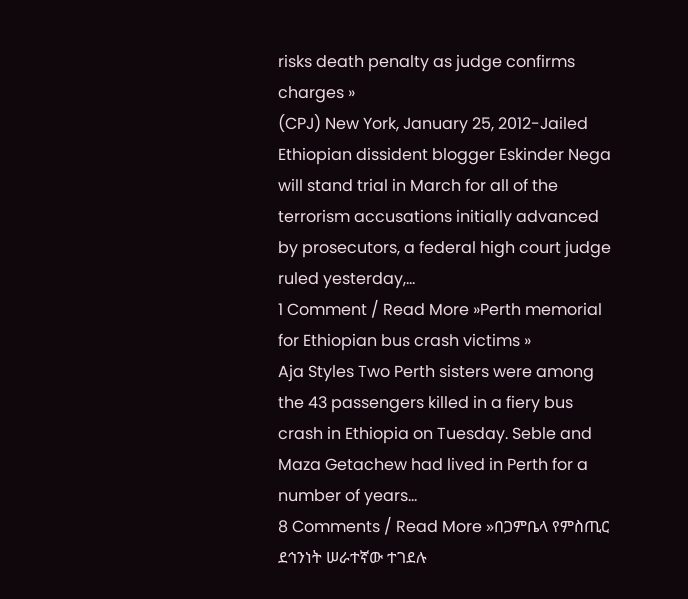risks death penalty as judge confirms charges »
(CPJ) New York, January 25, 2012-Jailed Ethiopian dissident blogger Eskinder Nega will stand trial in March for all of the terrorism accusations initially advanced by prosecutors, a federal high court judge ruled yesterday,…
1 Comment / Read More »Perth memorial for Ethiopian bus crash victims »
Aja Styles Two Perth sisters were among the 43 passengers killed in a fiery bus crash in Ethiopia on Tuesday. Seble and Maza Getachew had lived in Perth for a number of years…
8 Comments / Read More »በጋምቤላ የምስጢር ደኅንነት ሠራተኛው ተገደሉ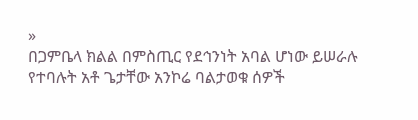»
በጋምቤላ ክልል በምስጢር የደኅንነት አባል ሆነው ይሠራሉ የተባሉት አቶ ጌታቸው አንኮሬ ባልታወቁ ሰዎች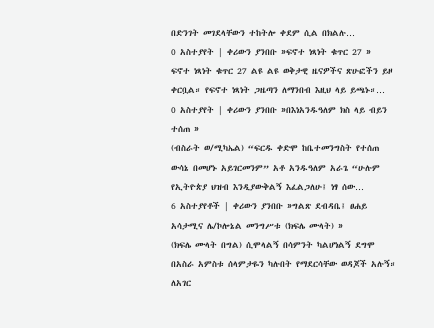በድንገት መገደላቸውን ተከትሎ ቀደም ሲል በክልሉ…
0 አስተያየት | ቀሪውን ያንበቡ »ፍኖተ ነጻነት ቁጥር 27 »
ፍኖተ ነጻነት ቁጥር 27 ልዩ ልዩ ወቅታዊ ዜናዎችና ጽሁፎችን ይዞ ቀርቧል። የፍኖተ ነጻነት ጋዜጣን ለማንበብ እዚህ ላይ ይጫኑ።…
0 አስተያየት | ቀሪውን ያንበቡ »በእነአንዱዓለም ክስ ላይ ብይን ተሰጠ »
(ብስራት ወ/ሚካኤል) “ፍርዱ ቀድሞ ከቤተመንግስት የተሰጠ ውሳኔ በመሆኑ አይገርመንም” አቶ አንዱዓለም አራጌ “ሁሉም የኢትዮጵያ ህዝብ እንዲያውቅልኝ እፈልጋለሁ፤ ነፃ ሰው…
6 አስተያየቶች | ቀሪውን ያንበቡ »ግልጽ ደብዳቤ፤ ፀሐይ አሳታሚና ሌ/ኮሎኔል መንግሥቱ (ክፍሌ ሙላት) »
(ክፍሌ ሙላት በግል) ሲሞላልኝ በሳምንት ካልሆነልኝ ደግሞ በአስራ አምስቱ ሰላምታዬን ካሉበት የማደርሳቸው ወዳጆች አሉኝ። ለአገር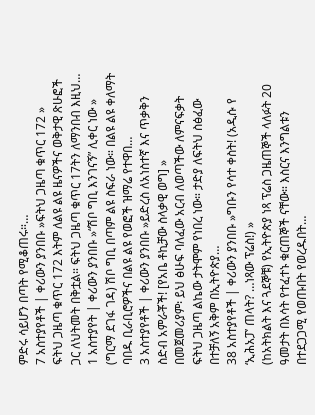ምድሩ ሳይሆን በጣት የሚቆጠሩ።…
7 አስተያየቶች | ቀሪውን ያንበቡ »ፍትህ ጋዜጣ ቁጥር 172 »
ፍትህ ጋዜጣ ቁጥር 172 እትም ለልዩ ልዩ ዜናዎችና ወቅታዊ ጽሁፎች ጋር ለህትመት በቅቷል። ፍትህ ጋዜጣ ቁጥር 17ትን ለማንበብ እዚህ…
1 አስተያየት | ቀሪውን ያንበቡ »“ሽቦ ግቢ እንገናኝ” ሊቀር ነው »
(ግርማ ደገፋ ገዳ) ሽቦ ግቢ በጣም ልዩ ስፍራ ነው። በልዩ ልዩ ቀለማት ባበዱ ቢራቢሮዎችና በልዩ ልዩ የወፎች ዝማሬ የተዋበ…
3 አስተያየቶች | ቀሪውን ያንበቡ »ይድረስ ለአነስተኛ እና ጥቃቅን ስድብ አምራቾች! [የአቤ ቶኪቻው ስላቃዊ ወግ] »
በመጀመሪያም፡ ይህ ፅሁፍ ባለፈው አርብ ለወጣችው ለምናፍቃት ፍትህ ጋዜጣ ልኬው ታትሞም የነበረ ነው። ታድያ ለፍትህ ስፅፈው በተቻለኝ አቅም በኢትዮጵያ…
38 አስተያየቶች | ቀሪውን ያንበቡ »ግቡን የሳተ ቀስት! (አዲሱ የ ‘ኢሕአፓ’ ጠላት? …ነጻው ፕሬስ!) »
(ከአትክልት እና ጓደኞቹ) የኢትዮጵያ ነጻ ፕሬስ ጋዜጠኞች ላለፉት 20 ዓመታት በእሳት የተፈተኑ ቁርጠኞች ናቸው። እስርና እንግልቱን በተደጋጋሚ የወጡበት የወረዱበት…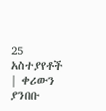25 አስተያየቶች | ቀሪውን ያንበቡ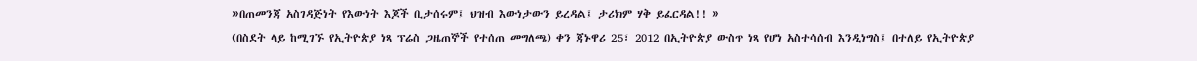»በጠመንጃ አስገዳጅነት የእውነት እጆች ቢታሰሩም፤ ህዝብ እውነታውን ይረዳል፤ ታሪክም ሃቅ ይፈርዳል!! »
(በስደት ላይ ከሚገኙ የኢትዮጵያ ነጻ ፕሬስ ጋዜጠኞች የተሰጠ መግለጫ) ቀን ጃኑዋሪ 25፣ 2012 በኢትዮጵያ ውስጥ ነጻ የሆነ አስተሳሰብ እንዲነግስ፤ በተለይ የኢትዮጵያ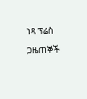ነጻ ፕሬስ ጋዜጠኞች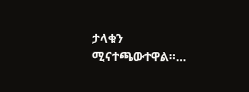ታላቁን ሚናተጫውተዋል።…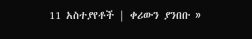11 አስተያየቶች | ቀሪውን ያንበቡ »